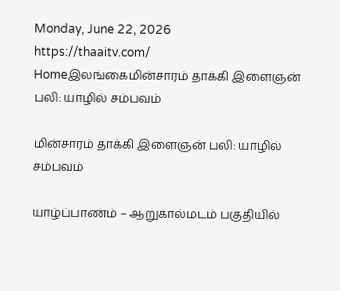Monday, June 22, 2026
https://thaaitv.com/
Homeஇலங்கைமின்சாரம் தாக்கி இளைஞன் பலி: யாழில் சம்பவம்

மின்சாரம் தாக்கி இளைஞன் பலி: யாழில் சம்பவம்

யாழ்ப்பாணம் – ஆறுகால்மடம் பகுதியில்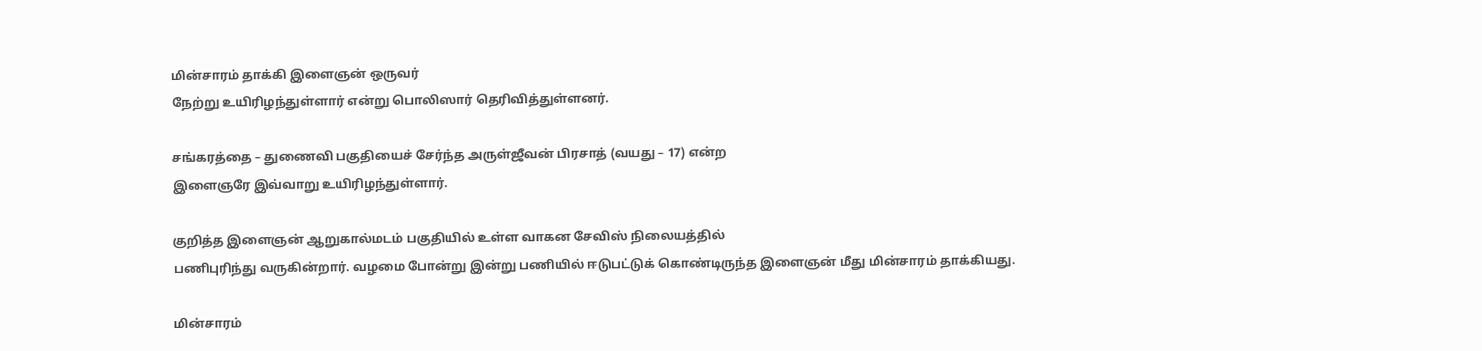மின்சாரம் தாக்கி இளைஞன் ஒருவர்
நேற்று உயிரிழந்துள்ளார் என்று பொலிஸார் தெரிவித்துள்ளனர்.

சங்கரத்தை – துணைவி பகுதியைச் சேர்ந்த அருள்ஜீவன் பிரசாத் (வயது – 17) என்ற
இளைஞரே இவ்வாறு உயிரிழந்துள்ளார்.

குறித்த இளைஞன் ஆறுகால்மடம் பகுதியில் உள்ள வாகன சேவிஸ் நிலையத்தில்
பணிபுரிந்து வருகின்றார். வழமை போன்று இன்று பணியில் ஈடுபட்டுக் கொண்டிருந்த இளைஞன் மீது மின்சாரம் தாக்கியது.

மின்சாரம்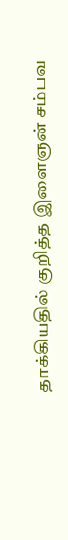தாக்கியதில் குறித்த இளைஞன் சம்பவ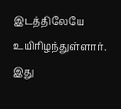இடத்திலேயே உயிரிழந்துள்ளார்.
இது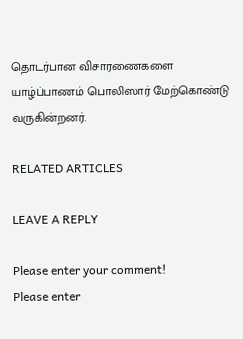தொடர்பான விசாரணைகளை யாழ்ப்பாணம் பொலிஸார் மேற்கொண்டு
வருகின்றனர்.

RELATED ARTICLES

LEAVE A REPLY

Please enter your comment!
Please enter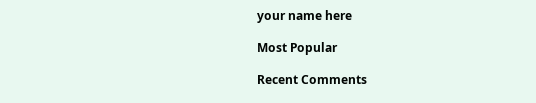your name here

Most Popular

Recent Comments